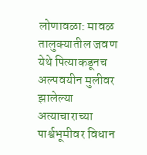लोणावळा: मावळ तालुक्यातील जवण येथे पित्याकडूनच अल्पवयीन मुलीवर झालेल्या अत्याचाराच्या पार्श्वभूमीवर विधान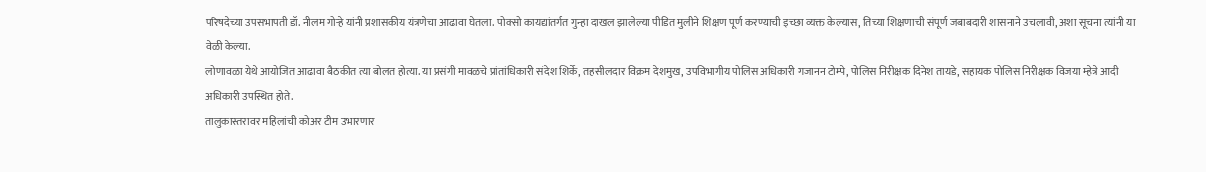परिषदेच्या उपसभापती डॉ. नीलम गोऱ्हे यांनी प्रशासकीय यंत्रणेचा आढावा घेतला. पोक्सो कायद्यांतर्गत गुन्हा दाखल झालेल्या पीडित मुलीने शिक्षण पूर्ण करण्याची इच्छा व्यक्त केल्यास, तिच्या शिक्षणाची संपूर्ण जबाबदारी शासनाने उचलावी, अशा सूचना त्यांनी या वेळी केल्या.
लोणावळा येथे आयोजित आढावा बैठकीत त्या बोलत होत्या. या प्रसंगी मावळचे प्रांतांधिकारी संदेश शिर्के, तहसीलदार विक्रम देशमुख, उपविभागीय पोलिस अधिकारी गजानन टोम्पे, पोलिस निरीक्षक दिनेश तायडे, सहायक पोलिस निरीक्षक विजया म्हेत्रे आदी अधिकारी उपस्थित होते.
तालुकास्तरावर महिलांची कोअर टीम उभारणार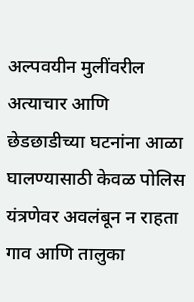अल्पवयीन मुलींवरील अत्याचार आणि छेडछाडीच्या घटनांना आळा घालण्यासाठी केवळ पोलिस यंत्रणेवर अवलंबून न राहता गाव आणि तालुका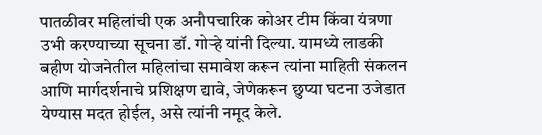पातळीवर महिलांची एक अनौपचारिक कोअर टीम किंवा यंत्रणा उभी करण्याच्या सूचना डॉ. गोऱ्हे यांनी दिल्या. यामध्ये लाडकी बहीण योजनेतील महिलांचा समावेश करून त्यांना माहिती संकलन आणि मार्गदर्शनाचे प्रशिक्षण द्यावे, जेणेकरून छुप्या घटना उजेडात येण्यास मदत होईल, असे त्यांनी नमूद केले.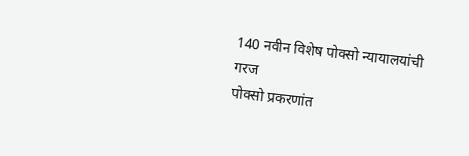140 नवीन विशेष पोक्सो न्यायालयांची गरज
पोक्सो प्रकरणांत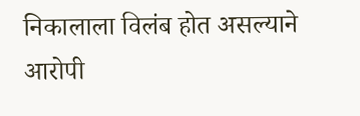निकालाला विलंब होत असल्याने आरोपी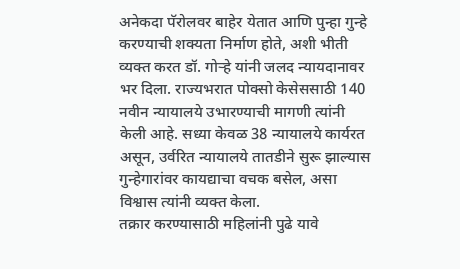अनेकदा पॅरोलवर बाहेर येतात आणि पुन्हा गुन्हे करण्याची शक्यता निर्माण होते, अशी भीती व्यक्त करत डॉ. गोऱ्हे यांनी जलद न्यायदानावर भर दिला. राज्यभरात पोक्सो केसेससाठी 140 नवीन न्यायालये उभारण्याची मागणी त्यांनी केली आहे. सध्या केवळ 38 न्यायालये कार्यरत असून, उर्वरित न्यायालये तातडीने सुरू झाल्यास गुन्हेगारांवर कायद्याचा वचक बसेल, असा विश्वास त्यांनी व्यक्त केला.
तक्रार करण्यासाठी महिलांनी पुढे यावे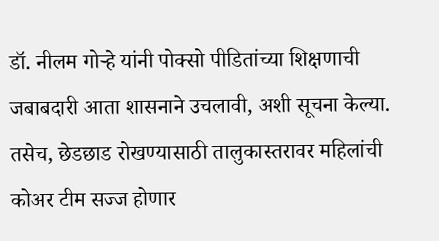डॉ. नीलम गोऱ्हे यांनी पोक्सो पीडितांच्या शिक्षणाची जबाबदारी आता शासनाने उचलावी, अशी सूचना केल्या. तसेच, छेडछाड रोखण्यासाठी तालुकास्तरावर महिलांची कोअर टीम सज्ज होणार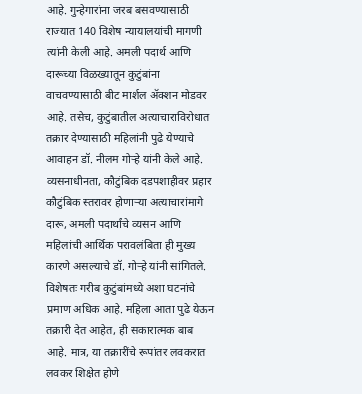आहे. गुन्हेगारांना जरब बसवण्यासाठी राज्यात 140 विशेष न्यायालयांची मागणी त्यांनी केली आहे. अमली पदार्थ आणि दारूच्या विळख्यातून कुटुंबांना वाचवण्यासाठी बीट मार्शल ॲक्शन मोडवर आहे. तसेच, कुटुंबातील अत्याचाराविरोधात तक्रार देण्यासाठी महिलांनी पुढे येण्याचे आवाहन डॉ. नीलम गोऱ्हे यांनी केले आहे.
व्यसनाधीनता, कौटुंबिक दडपशाहीवर प्रहार
कौटुंबिक स्तरावर होणाऱ्या अत्याचारांमागे दारू, अमली पदार्थांचे व्यसन आणि महिलांची आर्थिक परावलंबिता ही मुख्य कारणे असल्याचे डॉ. गोऱ्हे यांनी सांगितले. विशेषतः गरीब कुटुंबांमध्ये अशा घटनांचे प्रमाण अधिक आहे. महिला आता पुढे येऊन तक्रारी देत आहेत, ही सकारात्मक बाब आहे. मात्र, या तक्रारींचे रूपांतर लवकरात लवकर शिक्षेत होणे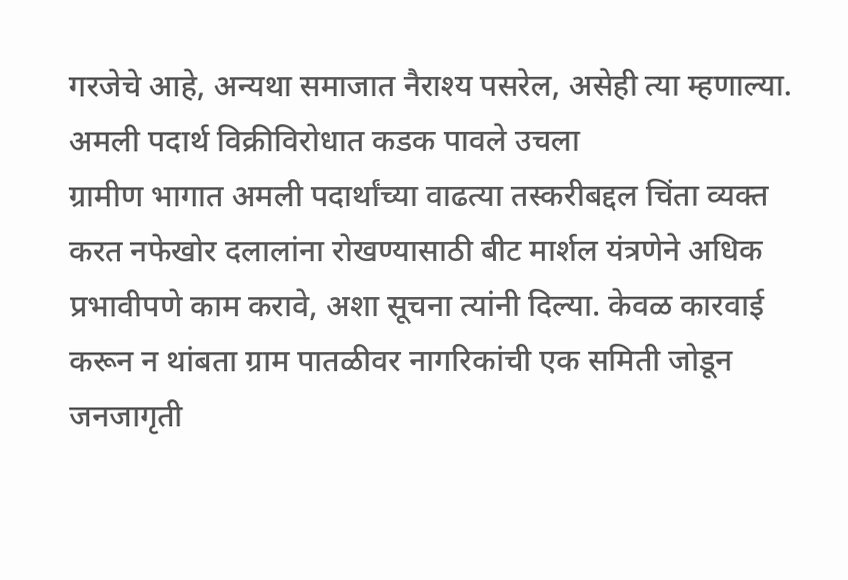गरजेचे आहे, अन्यथा समाजात नैराश्य पसरेल, असेही त्या म्हणाल्या.
अमली पदार्थ विक्रीविरोधात कडक पावले उचला
ग्रामीण भागात अमली पदार्थांच्या वाढत्या तस्करीबद्दल चिंता व्यक्त करत नफेखोर दलालांना रोखण्यासाठी बीट मार्शल यंत्रणेने अधिक प्रभावीपणे काम करावे, अशा सूचना त्यांनी दिल्या. केवळ कारवाई करून न थांबता ग्राम पातळीवर नागरिकांची एक समिती जोडून जनजागृती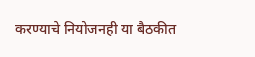करण्याचे नियोजनही या बैठकीत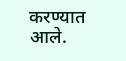करण्यात आले.